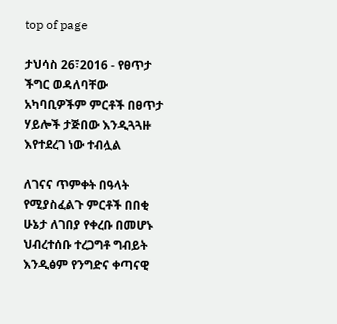top of page

ታህሳስ 26፣2016 - የፀጥታ ችግር ወዳለባቸው አካባቢዎችም ምርቶች በፀጥታ ሃይሎች ታጅበው እንዲጓጓዙ እየተደረገ ነው ተብሏል

ለገናና ጥምቀት በዓላት የሚያስፈልጉ ምርቶች በበቂ ሁኔታ ለገበያ የቀረቡ በመሆኑ ህብረተሰቡ ተረጋግቶ ግብይት እንዲፅም የንግድና ቀጣናዊ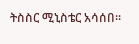ትስስር ሚኒስቴር አሳሰበ።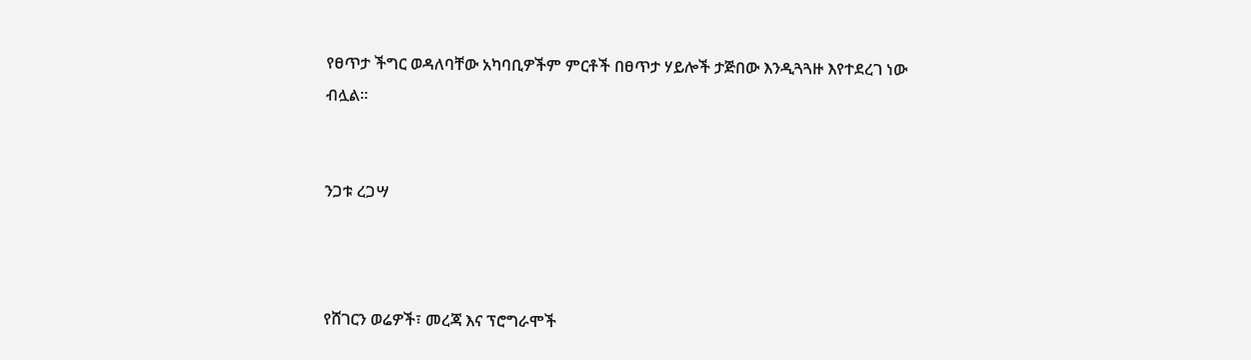የፀጥታ ችግር ወዳለባቸው አካባቢዎችም ምርቶች በፀጥታ ሃይሎች ታጅበው እንዲጓጓዙ እየተደረገ ነው ብሏል።


ንጋቱ ረጋሣ



የሸገርን ወሬዎች፣ መረጃ እና ፕሮግራሞች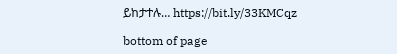ይከታተሉ… https://bit.ly/33KMCqz

bottom of page